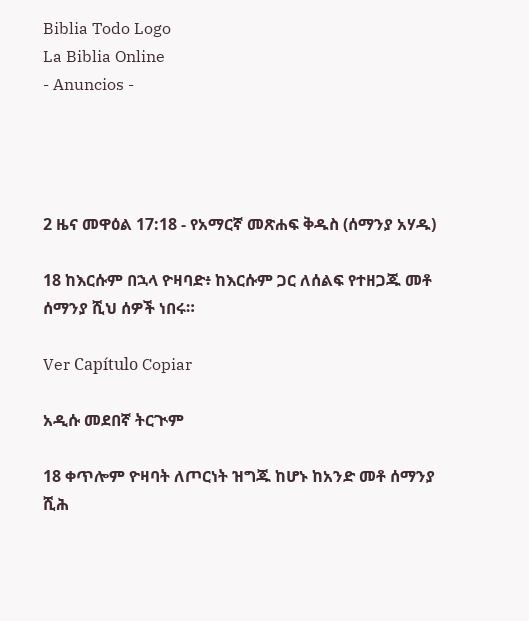Biblia Todo Logo
La Biblia Online
- Anuncios -




2 ዜና መዋዕል 17:18 - የአማርኛ መጽሐፍ ቅዱስ (ሰማንያ አሃዱ)

18 ከእርሱም በኋላ ዮዛባድ፥ ከእርሱም ጋር ለሰልፍ የተዘጋጁ መቶ ሰማንያ ሺህ ሰዎች ነበሩ።

Ver Capítulo Copiar

አዲሱ መደበኛ ትርጒም

18 ቀጥሎም ዮዛባት ለጦርነት ዝግጁ ከሆኑ ከአንድ መቶ ሰማንያ ሺሕ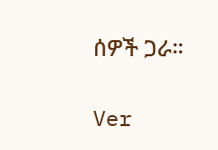ሰዎች ጋራ።

Ver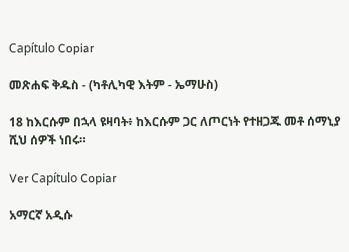Capítulo Copiar

መጽሐፍ ቅዱስ - (ካቶሊካዊ እትም - ኤማሁስ)

18 ከእርሱም በኋላ ዩዛባት፥ ከእርሱም ጋር ለጦርነት የተዘጋጁ መቶ ሰማኒያ ሺህ ሰዎች ነበሩ።

Ver Capítulo Copiar

አማርኛ አዲሱ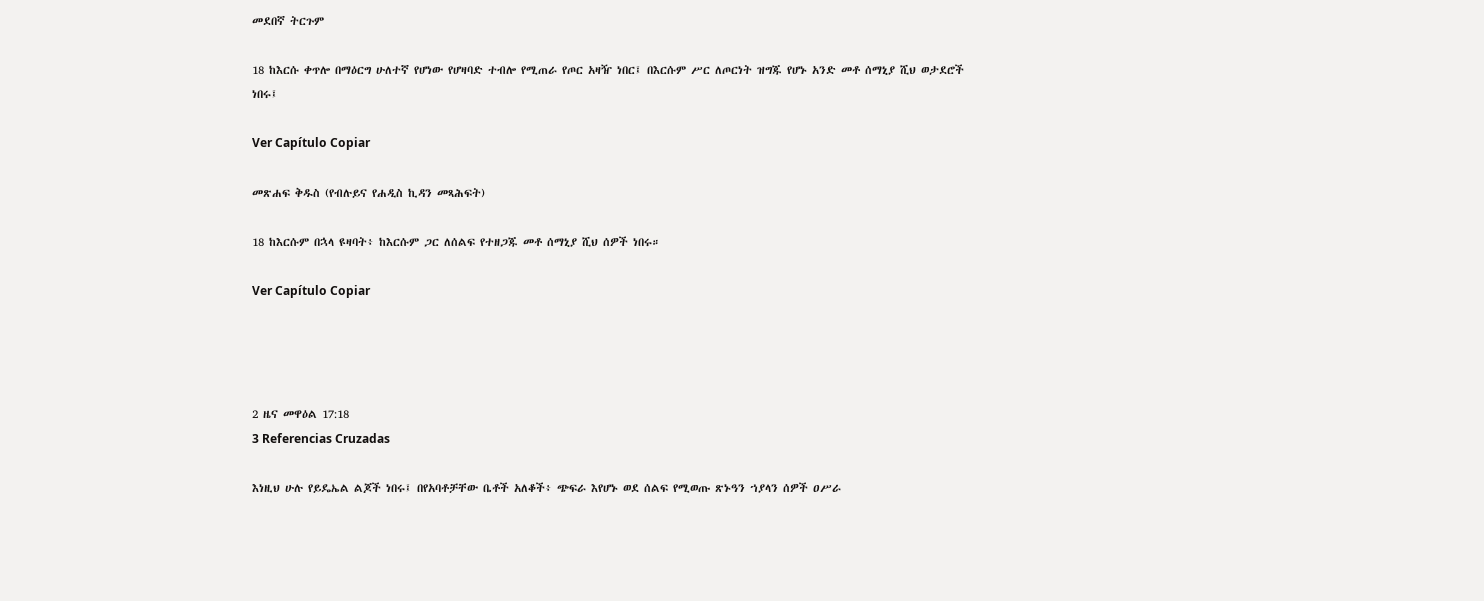መደበኛ ትርጉም

18 ከእርሱ ቀጥሎ በማዕርግ ሁለተኛ የሆነው የሆዛባድ ተብሎ የሚጠራ የጦር አዛዥ ነበር፤ በእርሱም ሥር ለጦርነት ዝግጁ የሆኑ አንድ መቶ ሰማኒያ ሺህ ወታደሮች ነበሩ፤

Ver Capítulo Copiar

መጽሐፍ ቅዱስ (የብሉይና የሐዲስ ኪዳን መጻሕፍት)

18 ከእርሱም በኋላ ዩዛባት፥ ከእርሱም ጋር ለሰልፍ የተዘጋጁ መቶ ሰማኒያ ሺህ ሰዎች ነበሩ።

Ver Capítulo Copiar




2 ዜና መዋዕል 17:18
3 Referencias Cruzadas

እነዚህ ሁሉ የይዴኤል ልጆች ነበሩ፤ በየአባቶቻቸው ቤቶች አለቆች፥ ጭፍራ እየሆኑ ወደ ሰልፍ የሚወጡ ጽኑዓን ኀያላን ሰዎች ዐሥራ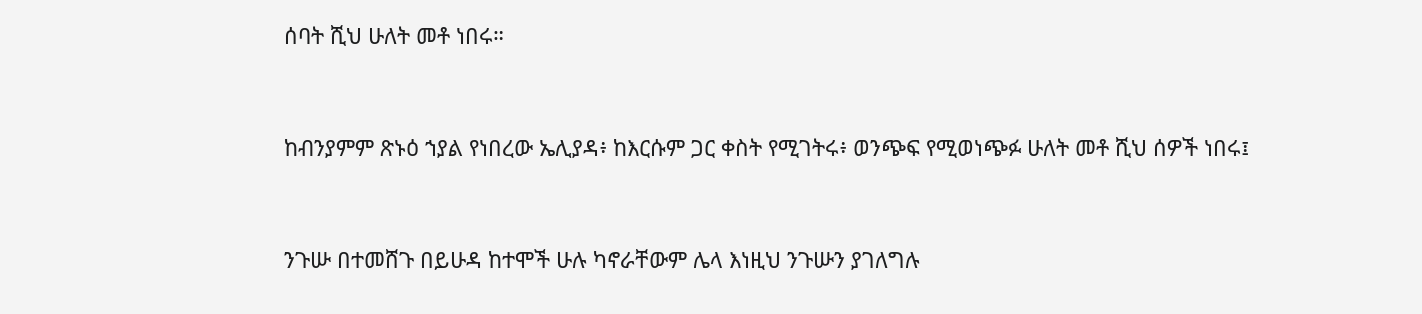ሰባት ሺህ ሁለት መቶ ነበሩ።


ከብንያምም ጽኑዕ ኀያል የነበረው ኤሊያዳ፥ ከእርሱም ጋር ቀስት የሚገትሩ፥ ወንጭፍ የሚወነጭፉ ሁለት መቶ ሺህ ሰዎች ነበሩ፤


ንጉሡ በተመሸጉ በይሁዳ ከተሞች ሁሉ ካኖራቸውም ሌላ እነዚህ ንጉሡን ያገለግሉ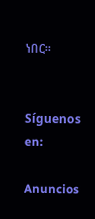ነበር።


Síguenos en:

Anuncios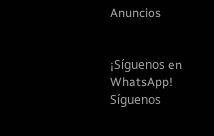Anuncios


¡Síguenos en WhatsApp! Síguenos